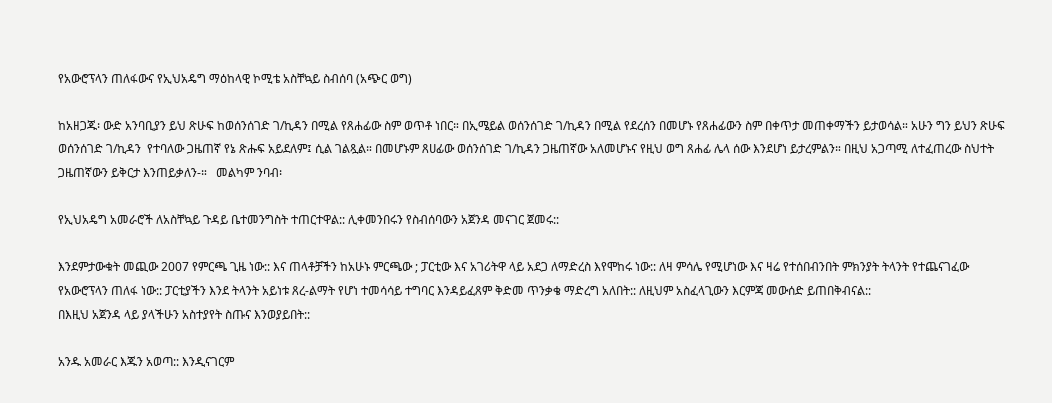የአውሮፕላን ጠለፋውና የኢህአዴግ ማዕከላዊ ኮሚቴ አስቸኳይ ስብሰባ (አጭር ወግ)

ከአዘጋጁ፡ ውድ አንባቢያን ይህ ጽሁፍ ከወሰንሰገድ ገ/ኪዳን በሚል የጸሐፊው ስም ወጥቶ ነበር። በኢሜይል ወሰንሰገድ ገ/ኪዳን በሚል የደረሰን በመሆኑ የጸሐፊውን ስም በቀጥታ መጠቀማችን ይታወሳል። አሁን ግን ይህን ጽሁፍ ወሰንሰገድ ገ/ኪዳን  የተባለው ጋዜጠኛ የኔ ጽሑፍ አይደለም፤ ሲል ገልጿል። በመሆኑም ጸሀፊው ወሰንሰገድ ገ/ኪዳን ጋዜጠኛው አለመሆኑና የዚህ ወግ ጸሐፊ ሌላ ሰው እንደሆነ ይታረምልን። በዚህ አጋጣሚ ለተፈጠረው ስህተት ጋዜጠኛውን ይቅርታ እንጠይቃለን-።   መልካም ንባብ፡

የኢህአዴግ አመራሮች ለአስቸኳይ ጉዳይ ቤተመንግስት ተጠርተዋል:: ሊቀመንበሩን የስብሰባውን አጀንዳ መናገር ጀመሩ::

እንደምታውቁት መጪው 2007 የምርጫ ጊዜ ነው:: እና ጠላቶቻችን ከአሁኑ ምርጫው ; ፓርቲው እና አገሪትዋ ላይ አደጋ ለማድረስ እየሞከሩ ነው:: ለዛ ምሳሌ የሚሆነው እና ዛሬ የተሰበብንበት ምክንያት ትላንት የተጨናገፈው የአውሮፕላን ጠለፋ ነው:: ፓርቲያችን እንደ ትላንት አይነቱ ጸረ-ልማት የሆነ ተመሳሳይ ተግባር እንዳይፈጸም ቅድመ ጥንቃቄ ማድረግ አለበት:: ለዚህም አስፈላጊውን እርምጃ መውሰድ ይጠበቅብናል::
በእዚህ አጀንዳ ላይ ያላችሁን አስተያየት ስጡና እንወያይበት::

አንዱ አመራር እጁን አወጣ:: እንዲናገርም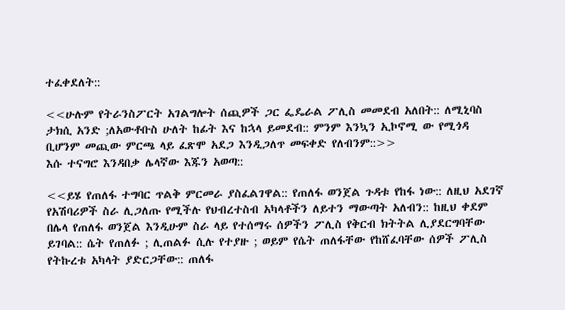ተፈቀደለት::

<<ሁሉም የትራንስፖርት አገልግሎት ሰጪዎች ጋር ፌዴራል ፖሊስ መመደብ አለበት:: ለሚኒባስ ታክሲ አንድ ;ለአውቶቡስ ሁለት ከፊት እና ከኋላ ይመደብ:: ምንም እንኳን ኢኮኖሚ ው የሚጎዳ ቢሆንም መጪው ምርጫ ላይ ፈጽሞ አደጋ እንዲጋለጥ መፍቀድ የለብንም::>>
እሱ ተናግሮ እንዳበቃ ሌላኛው እጁን አወጣ::

<<ይሄ የጠለፋ ተግባር ጥልቅ ምርመራ ያስፈልገዋል:: የጠለፋ ወንጀል ጉዳቱ የከፋ ነው:: ለዚህ አደገኛ የአሽባሪዎች ስራ ሊጋለጡ የሚችሉ የህብረተስብ አካላቶችን ለይተን ማውጣት አለብን:: ከዚህ ቀደም በሌላ የጠለፋ ወንጀል እንዲሁም ስራ ላይ የተሰማሩ ሰዎችን ፖሊስ የቅርብ ክትትል ሊያደርግባቸው ይገባል:: ሴት የጠለፉ ; ሊጠልፉ ሲሉ የተያዙ ; ወይም የሴት ጠለፋቸው የከሸፈባቸው ሰዎች ፖሊስ የትኩረቱ አካላት ያድርጋቸው:: ጠለፋ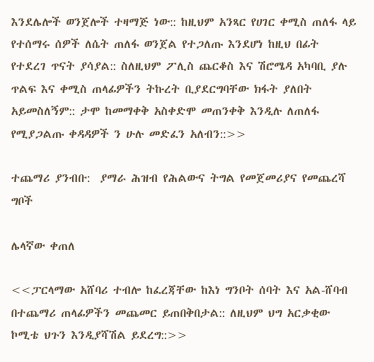እንደሌሎች ወንጀሎች ተዛማጅ ነው:: ከዚህም አንጻር የሀገር ቀሚስ ጠለፋ ላይ የተሰማሩ ሰዎች ለሴት ጠለፋ ወንጀል የተጋለጡ እንደሆነ ከዚህ በፊት የተደረገ ጥናት ያሳያል:: ስለዚህም ፖሊስ ጨርቆስ እና ሽሮሜዳ አካባቢ ያሉ ጥልፍ እና ቀሚስ ጠላፊዎችን ትኩረት ቢያደርግባቸው ክፋት ያለበት አይመስለኝም:: ታሞ ከመማቀቅ አስቀድሞ መጠንቀቅ እንዲሉ ለጠለፋ የሚያጋልጡ ቀዳዳዎች ን ሁሉ መድፈን አለብን::>>

ተጨማሪ ያንብቡ:  ያማራ ሕዝብ የሕልውና ትግል የመጀመሪያና የመጨረሻ ግቦች

ሌላኛው ቀጠለ

<<ፓርላማው አሸባሪ ተብሎ ከፈረጃቸው ከእነ ግንቦት ሰባት እና አል-ሸባብ በተጨማሪ ጠላፊዎችን መጨመር ይጠበቅበታል:: ለዚህም ህግ አርቃቂው ኮሚቴ ህጉን እንዲያሻሽል ይደረግ::>>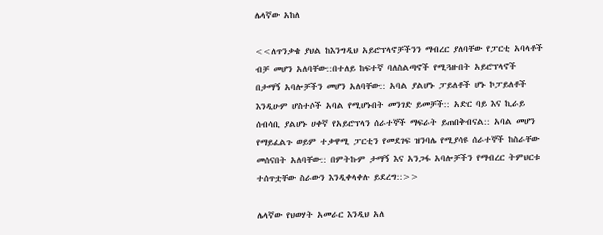ሌላኛው አከለ

<<ለጥንቃቄ ያህል ከእንግዲህ አይሮፕላኖቻችንን ማብረር ያለባቸው የፓርቲ አባላቶች ብቻ መሆን አለባቸው::በተለይ ከፍተኛ ባለስልጣኖች የሚጓዙበት አይሮፕላኖች በታማኝ አባሎቻችን መሆን አለባቸው:: አባል ያልሆኑ ፓይለቶች ሆኑ ኮፓይለቶች እንዲሁም ሆስተሶች አባል የሚሆኑበት መንገድ ይመቻች:: አድር ባይ እና ኪራይ ሰብሳቢ ያልሆኑ ሀቀኛ የአይሮፕላን ሰራተኞች ማፍራት ይጠበቅብናል:: አባል መሆን የማይፈልጉ ወይም ተቃዋሚ ፓርቲን የመደገፍ ዝንባሌ የሚያሳዩ ሰራተኞች ከስራቸው መሰናበት አለባቸው:: በምትኩም ታማኝ እና አንጋፋ አባሎቻችን የማብረር ትምህርቱ ተሰጥቷቸው ስራውን እንዲቀላቀሉ ይደረግ::>>

ሌላኛው የህወሃት አመራር እንዲህ አለ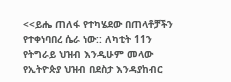<<ይሔ ጠለፋ የተካሄደው በጠላቶቻችን የተቀነባበረ ሴራ ነው:: ለካቲት 11ን የትግራይ ህዝብ እንዲሁም መላው የኢትዮጵያ ህዝብ በደስታ እንዳያከብር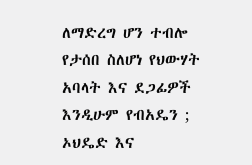ለማድረግ ሆን ተብሎ የታሰበ ስለሆነ የህውሃት አባላት እና ደጋፊዎች እንዲሁም የብአዴን ; ኦህዴድ እና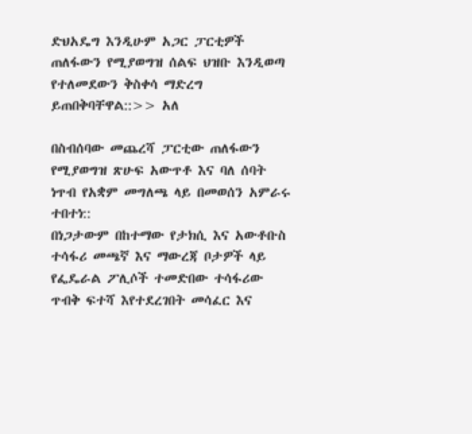ድህአዴግ እንዲሁም አጋር ፓርቲዎች ጠለፋውን የሚያወግዝ ሰልፍ ህዝቡ እንዲወጣ የተለመደውን ቅስቀሳ ማድረግ ይጠበቅባቸዋል::>> አለ

በስብሰባው መጨረሻ ፓርቲው ጠለፋውን የሚያወግዝ ጽሁፍ አውጥቶ እና ባለ ሰባት ነጥብ የአቋም መግለጫ ላይ በመወሰን አምራሩ ተበተነ::
በነጋታውም በከተማው የታክሲ እና አውቶቡስ ተሳፋሪ መጫኛ እና ማውረጃ ቦታዎች ላይ የፌዴራል ፖሊሶች ተመድበው ተሳፋሪው ጥብቅ ፍተሻ እየተደረገበት መሳፈር እና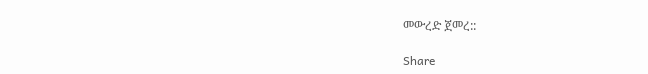መውረድ ጀመረ::

Share